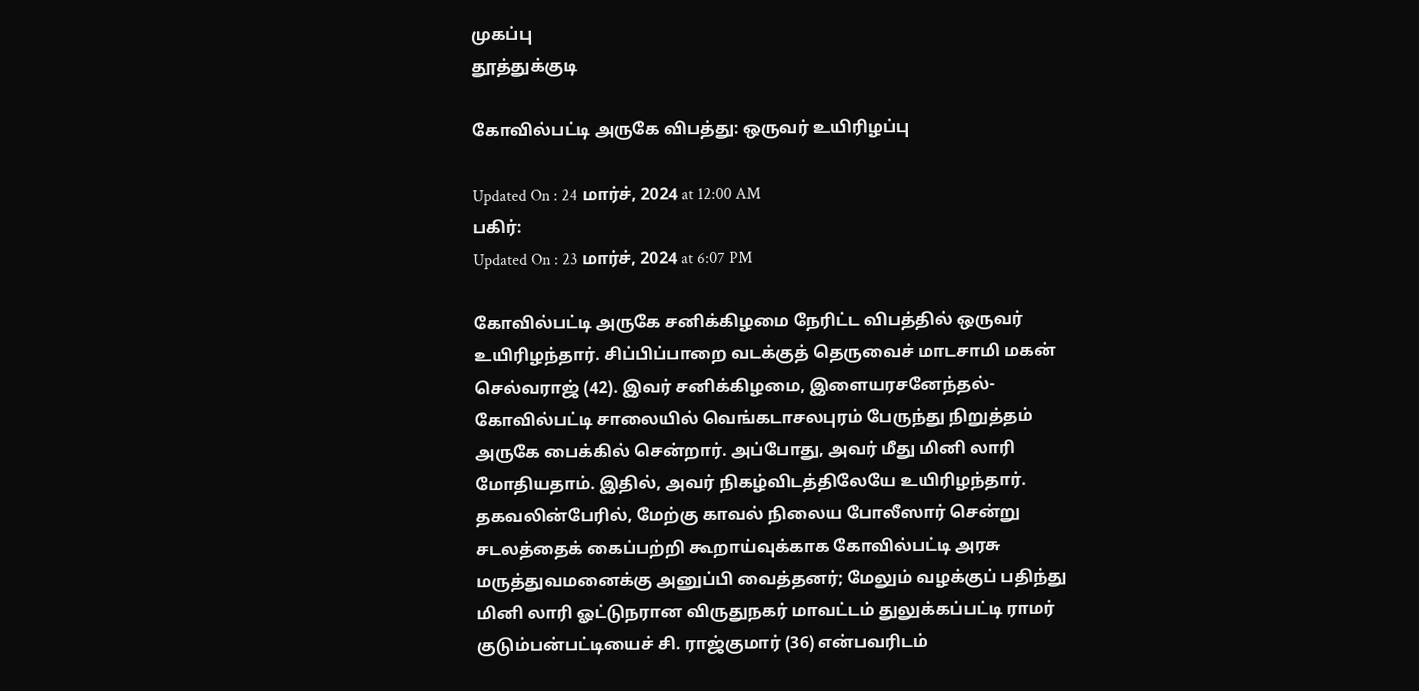முகப்பு
தூத்துக்குடி

கோவில்பட்டி அருகே விபத்து: ஒருவர் உயிரிழப்பு

Updated On : 24 மார்ச், 2024 at 12:00 AM
பகிர்:
Updated On : 23 மார்ச், 2024 at 6:07 PM

கோவில்பட்டி அருகே சனிக்கிழமை நேரிட்ட விபத்தில் ஒருவர் உயிரிழந்தார். சிப்பிப்பாறை வடக்குத் தெருவைச் மாடசாமி மகன் செல்வராஜ் (42). இவர் சனிக்கிழமை, இளையரசனேந்தல்-கோவில்பட்டி சாலையில் வெங்கடாசலபுரம் பேருந்து நிறுத்தம் அருகே பைக்கில் சென்றார். அப்போது, அவர் மீது மினி லாரி மோதியதாம். இதில், அவர் நிகழ்விடத்திலேயே உயிரிழந்தார். தகவலின்பேரில், மேற்கு காவல் நிலைய போலீஸார் சென்று சடலத்தைக் கைப்பற்றி கூறாய்வுக்காக கோவில்பட்டி அரசு மருத்துவமனைக்கு அனுப்பி வைத்தனர்; மேலும் வழக்குப் பதிந்து மினி லாரி ஓட்டுநரான விருதுநகர் மாவட்டம் துலுக்கப்பட்டி ராமர் குடும்பன்பட்டியைச் சி. ராஜ்குமார் (36) என்பவரிடம்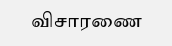விசாரணை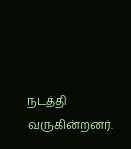நடத்தி வருகின்றனர்.